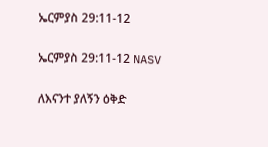ኤርምያስ 29:11-12

ኤርምያስ 29:11-12 NASV

ለእናንተ ያለኝን ዕቅድ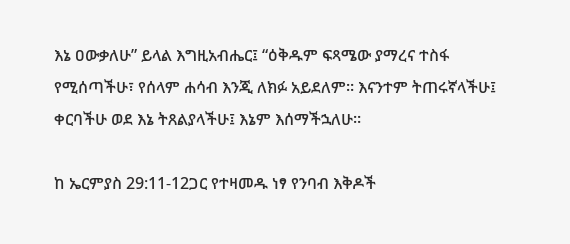እኔ ዐውቃለሁ” ይላል እግዚአብሔር፤ “ዕቅዱም ፍጻሜው ያማረና ተስፋ የሚሰጣችሁ፣ የሰላም ሐሳብ እንጂ ለክፉ አይደለም። እናንተም ትጠሩኛላችሁ፤ ቀርባችሁ ወደ እኔ ትጸልያላችሁ፤ እኔም እሰማችኋለሁ።

ከ ኤርምያስ 29:11-12ጋር የተዛመዱ ነፃ የንባብ እቅዶች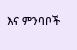እና ምንባቦች